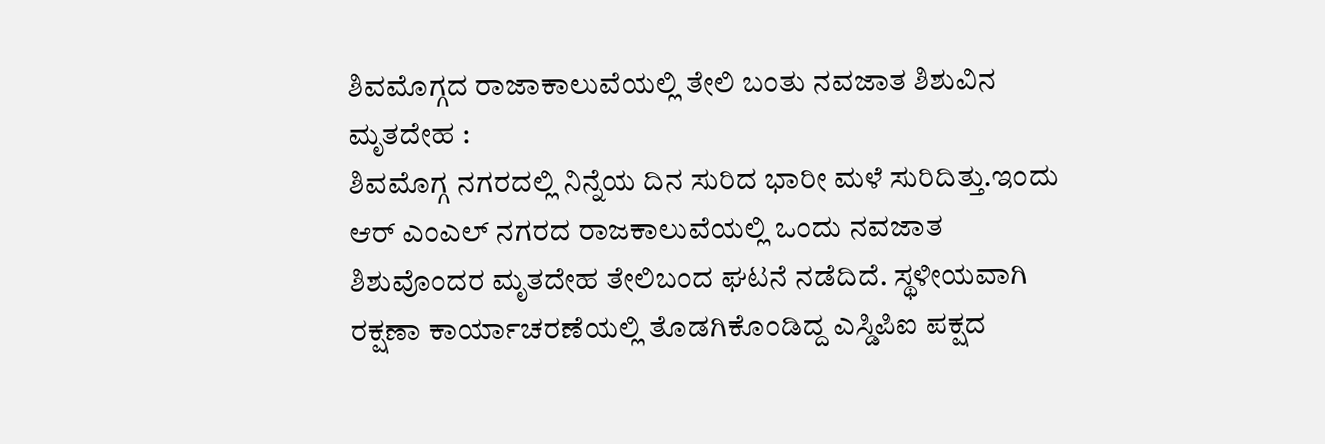ಶಿವಮೊಗ್ಗದ ರಾಜಾಕಾಲುವೆಯಲ್ಲಿ ತೇಲಿ ಬಂತು ನವಜಾತ ಶಿಶುವಿನ ಮೃತದೇಹ :
ಶಿವಮೊಗ್ಗ ನಗರದಲ್ಲಿ ನಿನ್ನೆಯ ದಿನ ಸುರಿದ ಭಾರೀ ಮಳೆ ಸುರಿದಿತ್ತು.ಇಂದು ಆರ್ ಎಂಎಲ್ ನಗರದ ರಾಜಕಾಲುವೆಯಲ್ಲಿ ಒಂದು ನವಜಾತ ಶಿಶುವೊಂದರ ಮೃತದೇಹ ತೇಲಿಬಂದ ಘಟನೆ ನಡೆದಿದೆ. ಸ್ಥಳೀಯವಾಗಿ ರಕ್ಷಣಾ ಕಾರ್ಯಾಚರಣೆಯಲ್ಲಿ ತೊಡಗಿಕೊಂಡಿದ್ದ ಎಸ್ಡಿಪಿಐ ಪಕ್ಷದ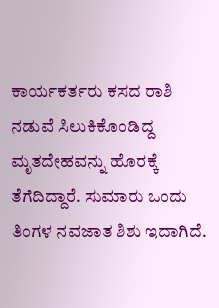ಕಾರ್ಯಕರ್ತರು ಕಸದ ರಾಶಿ ನಡುವೆ ಸಿಲುಕಿಕೊಂಡಿದ್ದ ಮೃತದೇಹವನ್ನು ಹೊರಕ್ಕೆ ತೆಗೆದಿದ್ದಾರೆ. ಸುಮಾರು ಒಂದು ತಿಂಗಳ ನವಜಾತ ಶಿಶು ಇದಾಗಿದೆ.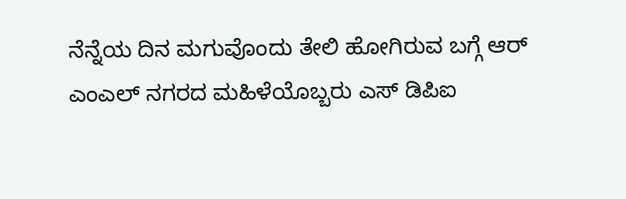ನೆನ್ನೆಯ ದಿನ ಮಗುವೊಂದು ತೇಲಿ ಹೋಗಿರುವ ಬಗ್ಗೆ ಆರ್ ಎಂಎಲ್ ನಗರದ ಮಹಿಳೆಯೊಬ್ಬರು ಎಸ್ ಡಿಪಿಐ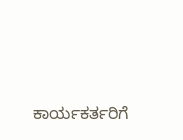ಕಾರ್ಯಕರ್ತರಿಗೆ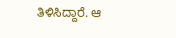ತಿಳಿಸಿದ್ದಾರೆ. ಆ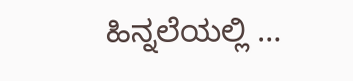ಹಿನ್ನಲೆಯಲ್ಲಿ …